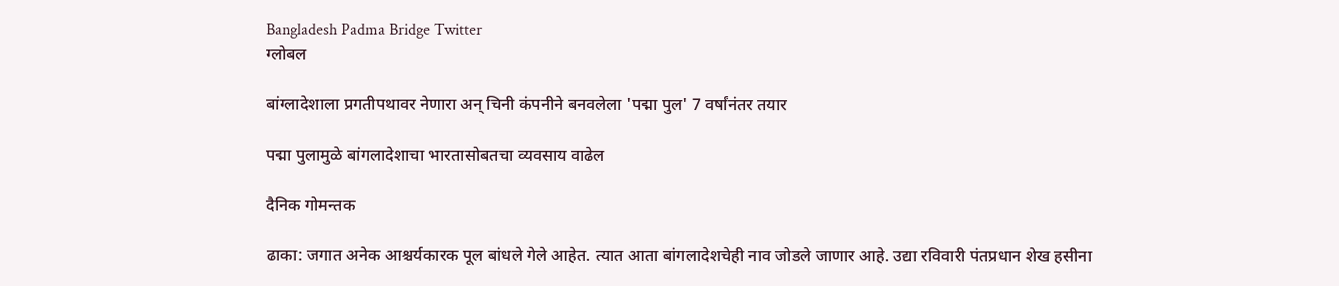Bangladesh Padma Bridge Twitter
ग्लोबल

बांग्लादेशाला प्रगतीपथावर नेणारा अन् चिनी कंपनीने बनवलेला 'पद्मा पुल' 7 वर्षांनंतर तयार

पद्मा पुलामुळे बांगलादेशाचा भारतासोबतचा व्यवसाय वाढेल

दैनिक गोमन्तक

ढाका: जगात अनेक आश्चर्यकारक पूल बांधले गेले आहेत. त्यात आता बांगलादेशचेही नाव जोडले जाणार आहे. उद्या रविवारी पंतप्रधान शेख हसीना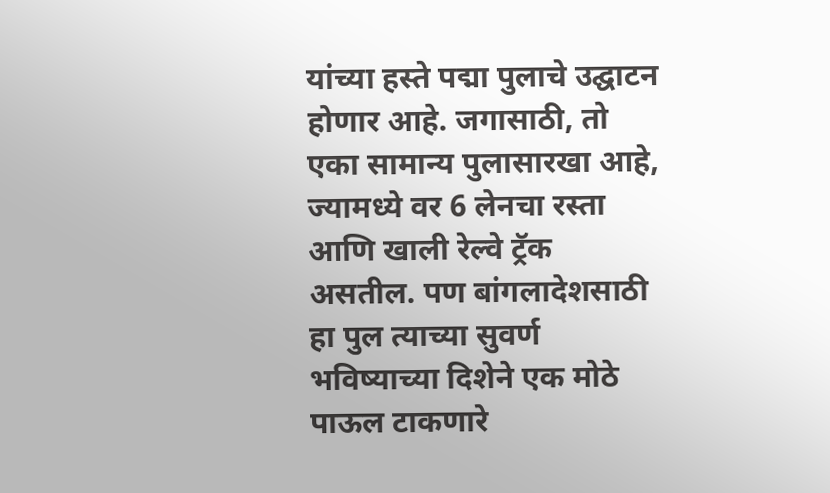यांच्या हस्ते पद्मा पुलाचे उद्घाटन होणार आहे. जगासाठी, तो एका सामान्य पुलासारखा आहे, ज्यामध्ये वर 6 लेनचा रस्ता आणि खाली रेल्वे ट्रॅक असतील. पण बांगलादेशसाठी हा पुल त्याच्या सुवर्ण भविष्याच्या दिशेने एक मोठे पाऊल टाकणारे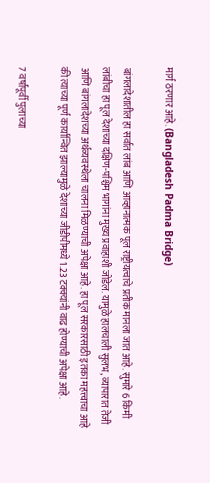मार्ग ठरणार आहे. (Bangladesh Padma Bridge)

बांगलादेशातील हा सर्वात लांब आणि आव्हानात्मक पूल राष्ट्रीयत्वाचे प्रतीक मानला जात आहे. सुमारे 6 किमी लांबीचा हा पूल देशाच्या दक्षिण-पश्चिम भागांना मुख्य प्रवाहाशी जोडेल. यामुळे हालचाली सुलभ, व्यापारात तेजी आणि बांगलादेशच्या अर्थव्यवस्थेला चालना मिळण्याची अपेक्षा आहे. हा पूल सरकारसाठी इतका महत्त्वाचा आहे की त्याच्या पूर्ण कार्यान्वित झाल्यामुळे देशाच्या जीडीपीमध्ये 1.23 टक्क्यांनी वाढ होण्याची अपेक्षा आहे.

7 वर्षांपूर्वी पुलाच्या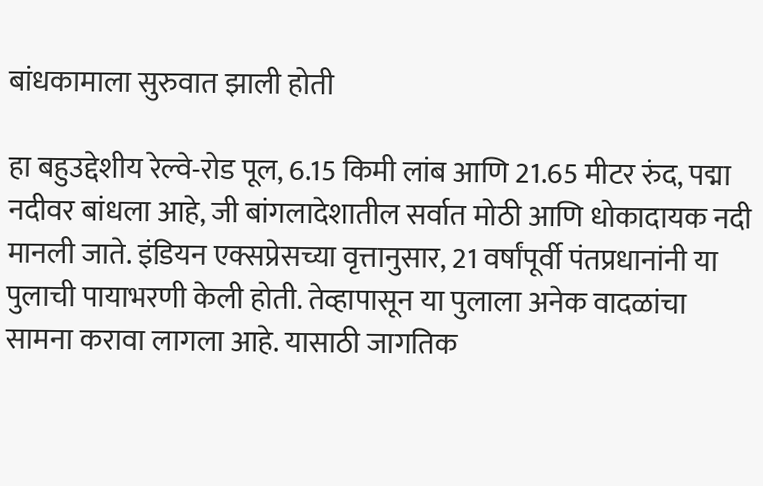बांधकामाला सुरुवात झाली होती

हा बहुउद्देशीय रेल्वे-रोड पूल, 6.15 किमी लांब आणि 21.65 मीटर रुंद, पद्मा नदीवर बांधला आहे, जी बांगलादेशातील सर्वात मोठी आणि धोकादायक नदी मानली जाते. इंडियन एक्सप्रेसच्या वृत्तानुसार, 21 वर्षांपूर्वी पंतप्रधानांनी या पुलाची पायाभरणी केली होती. तेव्हापासून या पुलाला अनेक वादळांचा सामना करावा लागला आहे. यासाठी जागतिक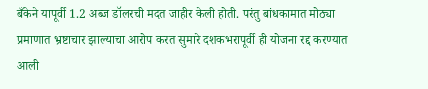बँकेने यापूर्वी 1.2 अब्ज डॉलरची मदत जाहीर केली होती. परंतु बांधकामात मोठ्या प्रमाणात भ्रष्टाचार झाल्याचा आरोप करत सुमारे दशकभरापूर्वी ही योजना रद्द करण्यात आली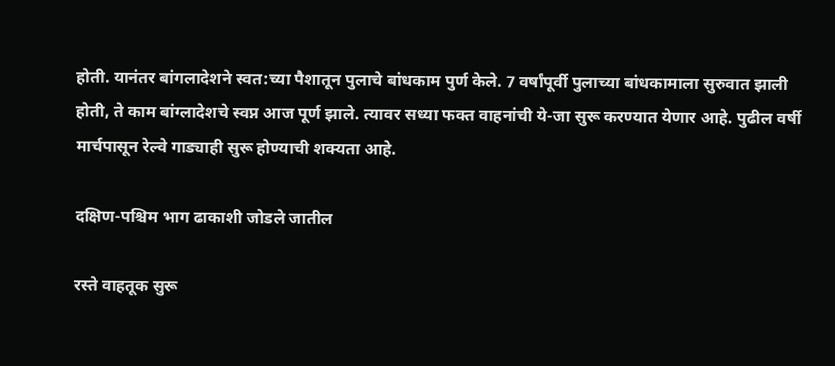होती. यानंतर बांगलादेशने स्वत:च्या पैशातून पुलाचे बांधकाम पुर्ण केले. 7 वर्षांपूर्वी पुलाच्या बांधकामाला सुरुवात झाली होती, ते काम बांग्लादेशचे स्वप्न आज पूर्ण झाले. त्यावर सध्या फक्त वाहनांची ये-जा सुरू करण्यात येणार आहे. पुढील वर्षी मार्चपासून रेल्वे गाड्याही सुरू होण्याची शक्यता आहे.

दक्षिण-पश्चिम भाग ढाकाशी जोडले जातील

रस्ते वाहतूक सुरू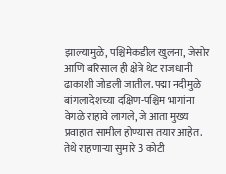झाल्यामुळे, पश्चिमेकडील खुलना, जेसोर आणि बरिसाल ही क्षेत्रे थेट राजधानी ढाकाशी जोडली जातील. पद्मा नदीमुळे बांगलादेशच्या दक्षिण-पश्चिम भागांना वेगळे राहावे लागले, जे आता मुख्य प्रवाहात सामील होण्यास तयार आहेत. तेथे राहणाऱ्या सुमारे 3 कोटी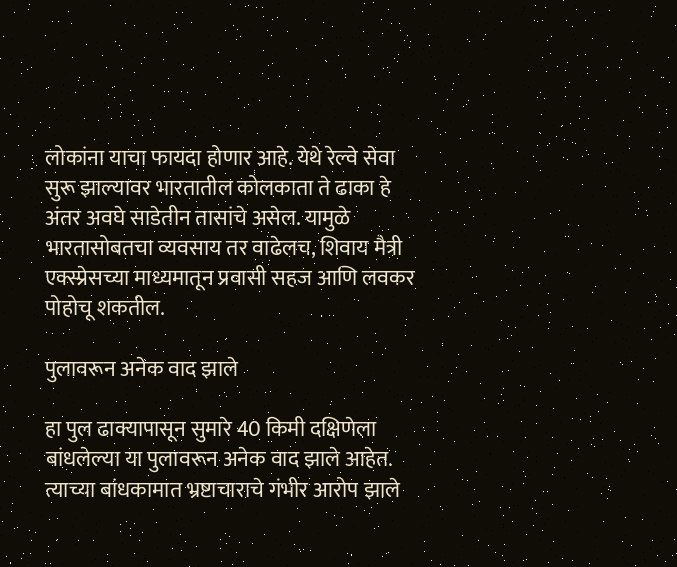लोकांना याचा फायदा होणार आहे. येथे रेल्वे सेवा सुरू झाल्यावर भारतातील कोलकाता ते ढाका हे अंतर अवघे साडेतीन तासांचे असेल. यामुळे भारतासोबतचा व्यवसाय तर वाढेलच, शिवाय मैत्री एक्स्प्रेसच्या माध्यमातून प्रवासी सहज आणि लवकर पोहोचू शकतील.

पुलावरून अनेक वाद झाले

हा पुल ढाक्यापासून सुमारे 40 किमी दक्षिणेला बांधलेल्या या पुलावरून अनेक वाद झाले आहेत. त्याच्या बांधकामात भ्रष्टाचाराचे गंभीर आरोप झाले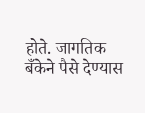होते. जागतिक बँकेने पैसे देण्यास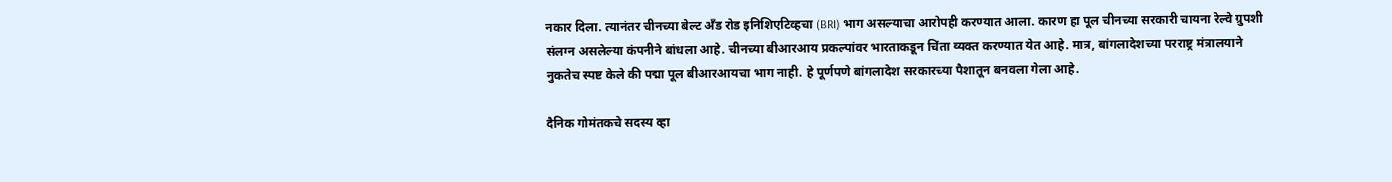नकार दिला. त्यानंतर चीनच्या बेल्ट अँड रोड इनिशिएटिव्हचा (BRI) भाग असल्याचा आरोपही करण्यात आला. कारण हा पूल चीनच्या सरकारी चायना रेल्वे ग्रुपशी संलग्न असलेल्या कंपनीने बांधला आहे. चीनच्या बीआरआय प्रकल्पांवर भारताकडून चिंता व्यक्त करण्यात येत आहे. मात्र, बांगलादेशच्या परराष्ट्र मंत्रालयाने नुकतेच स्पष्ट केले की पद्मा पूल बीआरआयचा भाग नाही. हे पूर्णपणे बांगलादेश सरकारच्या पैशातून बनवला गेला आहे.

दैनिक गोमंतकचे सदस्य व्हा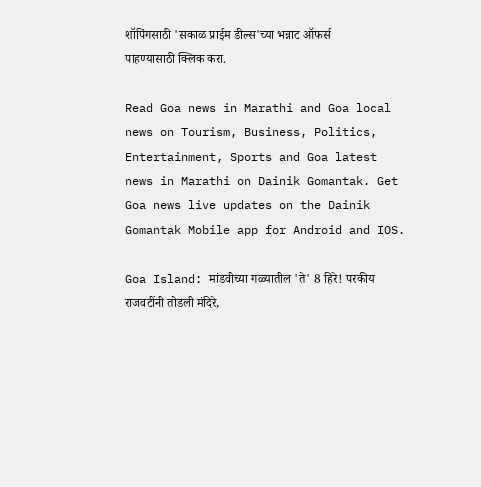शॉपिंगसाठी 'सकाळ प्राईम डील्स'च्या भन्नाट ऑफर्स पाहण्यासाठी क्लिक करा.

Read Goa news in Marathi and Goa local news on Tourism, Business, Politics, Entertainment, Sports and Goa latest news in Marathi on Dainik Gomantak. Get Goa news live updates on the Dainik Gomantak Mobile app for Android and IOS.

Goa Island: मांडवीच्या गळ्यातील 'ते' 8 हिरे! परकीय राजवटींनी तोडली मंदिरे,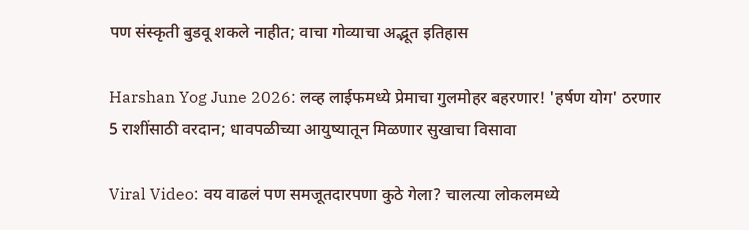पण संस्कृती बुडवू शकले नाहीत; वाचा गोव्याचा अद्भूत इतिहास

Harshan Yog June 2026: लव्ह लाईफमध्ये प्रेमाचा गुलमोहर बहरणार! 'हर्षण योग' ठरणार 5 राशींसाठी वरदान; धावपळीच्या आयुष्यातून मिळणार सुखाचा विसावा

Viral Video: वय वाढलं पण समजूतदारपणा कुठे गेला? चालत्या लोकलमध्ये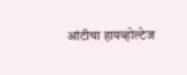आंटीचा हायव्होल्टेज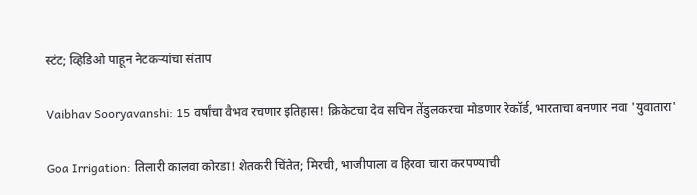स्टंट; व्हिडिओ पाहून नेटकऱ्यांचा संताप

Vaibhav Sooryavanshi: 15 वर्षांचा वैभव रचणार इतिहास! क्रिकेटचा देव सचिन तेंडुलकरचा मोडणार रेकॉर्ड, भारताचा बनणार नवा 'युवातारा'

Goa Irrigation: तिलारी कालवा कोरडा! शेतकरी चिंतेत; मिरची, भाजीपाला व हिरवा चारा करपण्याची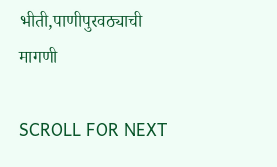भीती,पाणीपुरवठ्याची मागणी

SCROLL FOR NEXT